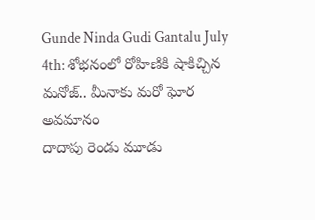Gunde Ninda Gudi Gantalu July 4th: శోభనంలో రోహిణికి షాకిచ్చిన మనోజ్.. మీనాకు మరో ఘోర అవమానం
దాదాపు రెండు మూడు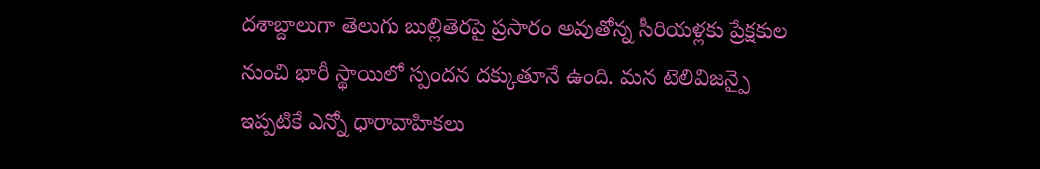దశాబ్దాలుగా తెలుగు బుల్లితెరపై ప్రసారం అవుతోన్న సీరియళ్లకు ప్రేక్షకుల నుంచి భారీ స్థాయిలో స్పందన దక్కుతూనే ఉంది. మన టెలివిజన్పై ఇప్పటికే ఎన్నో ధారావాహికలు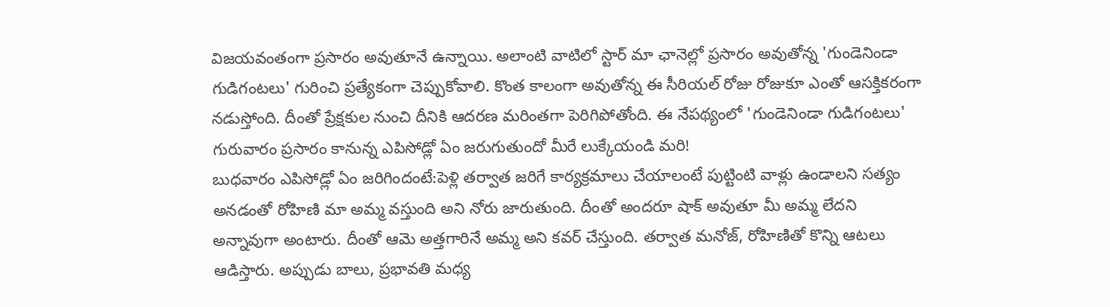విజయవంతంగా ప్రసారం అవుతూనే ఉన్నాయి. అలాంటి వాటిలో స్టార్ మా ఛానెల్లో ప్రసారం అవుతోన్న 'గుండెనిండా గుడిగంటలు' గురించి ప్రత్యేకంగా చెప్పుకోవాలి. కొంత కాలంగా అవుతోన్న ఈ సీరియల్ రోజు రోజుకూ ఎంతో ఆసక్తికరంగా నడుస్తోంది. దీంతో ప్రేక్షకుల నుంచి దీనికి ఆదరణ మరింతగా పెరిగిపోతోంది. ఈ నేపథ్యంలో 'గుండెనిండా గుడిగంటలు' గురువారం ప్రసారం కానున్న ఎపిసోడ్లో ఏం జరుగుతుందో మీరే లుక్కేయండి మరి!
బుధవారం ఎపిసోడ్లో ఏం జరిగిందంటే:పెళ్లి తర్వాత జరిగే కార్యక్రమాలు చేయాలంటే పుట్టింటి వాళ్లు ఉండాలని సత్యం అనడంతో రోహిణి మా అమ్మ వస్తుంది అని నోరు జారుతుంది. దీంతో అందరూ షాక్ అవుతూ మీ అమ్మ లేదని అన్నావుగా అంటారు. దీంతో ఆమె అత్తగారినే అమ్మ అని కవర్ చేస్తుంది. తర్వాత మనోజ్, రోహిణితో కొన్ని ఆటలు ఆడిస్తారు. అప్పుడు బాలు, ప్రభావతి మధ్య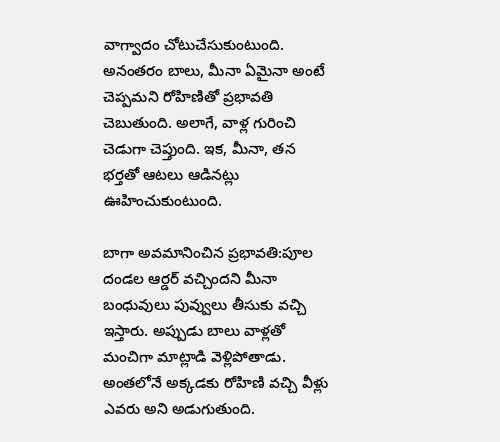వాగ్వాదం చోటుచేసుకుంటుంది. అనంతరం బాలు, మీనా ఏమైనా అంటే చెప్పమని రోహిణితో ప్రభావతి చెబుతుంది. అలాగే, వాళ్ల గురించి చెడుగా చెప్తుంది. ఇక, మీనా, తన భర్తతో ఆటలు ఆడినట్లు ఊహించుకుంటుంది.

బాగా అవమానించిన ప్రభావతి:పూల దండల ఆర్డర్ వచ్చిందని మీనా బంధువులు పువ్వులు తీసుకు వచ్చి ఇస్తారు. అప్పుడు బాలు వాళ్లతో మంచిగా మాట్లాడి వెళ్లిపోతాడు. అంతలోనే అక్కడకు రోహిణి వచ్చి వీళ్లు ఎవరు అని అడుగుతుంది.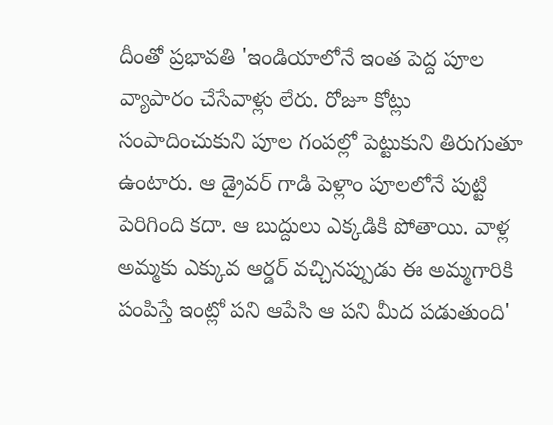దీంతో ప్రభావతి 'ఇండియాలోనే ఇంత పెద్ద పూల వ్యాపారం చేసేవాళ్లు లేరు. రోజూ కోట్లు సంపాదించుకుని పూల గంపల్లో పెట్టుకుని తిరుగుతూ ఉంటారు. ఆ డ్రైవర్ గాడి పెళ్లాం పూలలోనే పుట్టి పెరిగింది కదా. ఆ బుద్దులు ఎక్కడికి పోతాయి. వాళ్ల అమ్మకు ఎక్కువ ఆర్డర్ వచ్చినప్పుడు ఈ అమ్మగారికి పంపిస్తే ఇంట్లో పని ఆపేసి ఆ పని మీద పడుతుంది'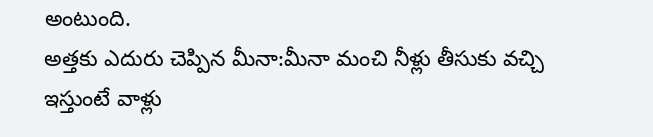అంటుంది.
అత్తకు ఎదురు చెప్పిన మీనా:మీనా మంచి నీళ్లు తీసుకు వచ్చి ఇస్తుంటే వాళ్లు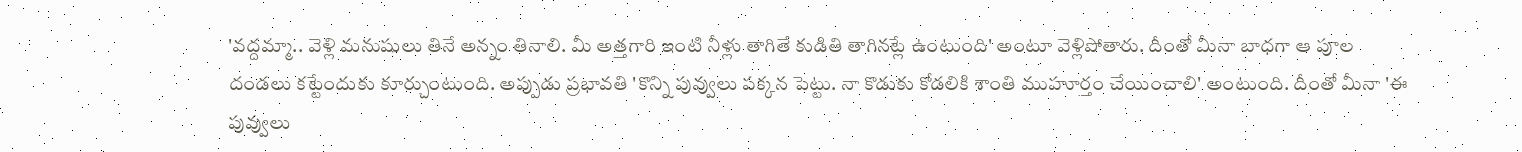'వద్దమ్మా.. వెళ్లి మనుషులు తినే అన్నం తినాలి. మీ అత్తగారి ఇంటి నీళ్లు తాగితే కుడితి తాగినట్లే ఉంటుంది' అంటూ వెళ్లిపోతారు. దీంతో మీనా బాధగా ఆ పూల దండలు కట్టేందుకు కూర్చుంటుంది. అప్పుడు ప్రభావతి 'కొన్ని పువ్వులు పక్కన పెట్టు. నా కొడుకు కోడలికి శాంతి ముహూర్తం చేయించాలి' అంటుంది. దీంతో మీనా 'ఈ పువ్వులు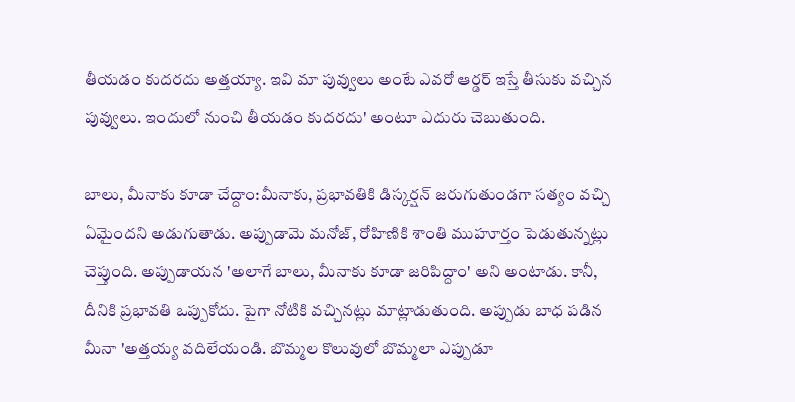తీయడం కుదరదు అత్తయ్యా. ఇవి మా పువ్వులు అంటే ఎవరో ఆర్డర్ ఇస్తే తీసుకు వచ్చిన పువ్వులు. ఇందులో నుంచి తీయడం కుదరదు' అంటూ ఎదురు చెబుతుంది.

బాలు, మీనాకు కూడా చేద్దాం:మీనాకు, ప్రభావతికి డిస్కర్షన్ జరుగుతుండగా సత్యం వచ్చి ఏమైందని అడుగుతాడు. అప్పుడామె మనోజ్, రోహిణికి శాంతి ముహూర్తం పెడుతున్నట్లు చెప్తుంది. అప్పుడాయన 'అలాగే బాలు, మీనాకు కూడా జరిపిద్దాం' అని అంటాడు. కానీ, దీనికి ప్రభావతి ఒప్పుకోదు. పైగా నోటికి వచ్చినట్లు మాట్లాడుతుంది. అప్పుడు బాధ పడిన మీనా 'అత్తయ్య వదిలేయండి. బొమ్మల కొలువులో బొమ్మలా ఎప్పుడూ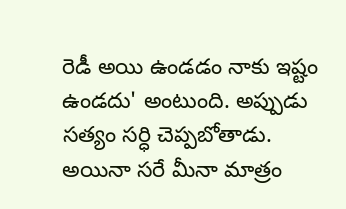రెడీ అయి ఉండడం నాకు ఇష్టం ఉండదు' అంటుంది. అప్పుడు సత్యం సర్ధి చెప్పబోతాడు. అయినా సరే మీనా మాత్రం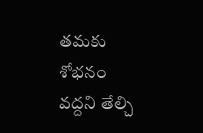తమకు శోభనం వద్దని తేల్చి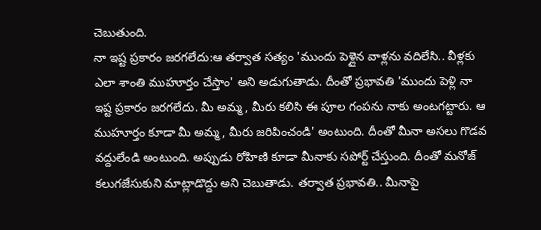చెబుతుంది.
నా ఇష్ట ప్రకారం జరగలేదు:ఆ తర్వాత సత్యం 'ముందు పెళ్లైన వాళ్లను వదిలేసి.. వీళ్లకు ఎలా శాంతి ముహూర్తం చేస్తాం' అని అడుగుతాడు. దీంతో ప్రభావతి 'ముందు పెళ్లి నా ఇష్ట ప్రకారం జరగలేదు. మీ అమ్మ, మీరు కలిసి ఈ పూల గంపను నాకు అంటగట్టారు. ఆ ముహూర్తం కూడా మీ అమ్మ, మీరు జరిపించండి' అంటుంది. దీంతో మీనా అసలు గొడవ వద్దులేండి అంటుంది. అప్పుడు రోహిణి కూడా మీనాకు సపోర్ట్ చేస్తుంది. దీంతో మనోజ్ కలుగజేసుకుని మాట్లాడొద్దు అని చెబుతాడు. తర్వాత ప్రభావతి.. మీనాపై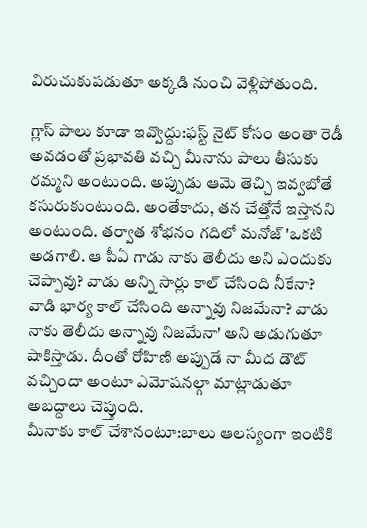విరుచుకుపడుతూ అక్కడి నుంచి వెళ్లిపోతుంది.

గ్లాస్ పాలు కూడా ఇవ్వొద్దు:ఫస్ట్ నైట్ కోసం అంతా రెడీ అవడంతో ప్రభావతి వచ్చి మీనాను పాలు తీసుకు రమ్మని అంటుంది. అప్పుడు ఆమె తెచ్చి ఇవ్వబోతే కసురుకుంటుంది. అంతేకాదు, తన చేత్తోనే ఇస్తానని అంటుంది. తర్వాత శోభనం గదిలో మనోజ్ 'ఒకటి అడగాలి. ఆ పీఏ గాడు నాకు తెలీదు అని ఎందుకు చెప్పావు? వాడు అన్ని సార్లు కాల్ చేసింది నీకేనా? వాడి భార్య కాల్ చేసింది అన్నావు నిజమేనా? వాడు నాకు తెలీదు అన్నావు నిజమేనా' అని అడుగుతూ షాకిస్తాడు. దీంతో రోహిణి అప్పుడే నా మీద డౌట్ వచ్చిందా అంటూ ఎమోషనల్గా మాట్లాడుతూ అబద్దాలు చెప్తుంది.
మీనాకు కాల్ చేశానంటూ:బాలు ఆలస్యంగా ఇంటికి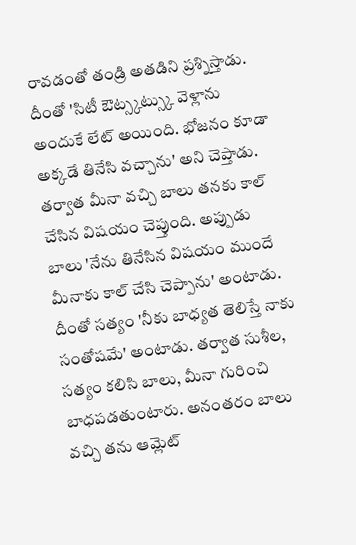రావడంతో తండ్రి అతడిని ప్రశ్నిస్తాడు. దీంతో 'సిటీ ఔట్స్కట్స్కు వెళ్లాను అందుకే లేట్ అయింది. భోజనం కూడా అక్కడే తినేసి వచ్చాను' అని చెప్తాడు. తర్వాత మీనా వచ్చి బాలు తనకు కాల్ చేసిన విషయం చెప్తుంది. అప్పుడు బాలు 'నేను తినేసిన విషయం ముందే మీనాకు కాల్ చేసి చెప్పాను' అంటాడు. దీంతో సత్యం 'నీకు బాధ్యత తెలిస్తే నాకు సంతోషమే' అంటాడు. తర్వాత సుశీల, సత్యం కలిసి బాలు, మీనా గురించి బాధపడతుంటారు. అనంతరం బాలు వచ్చి తను ఆమ్లెట్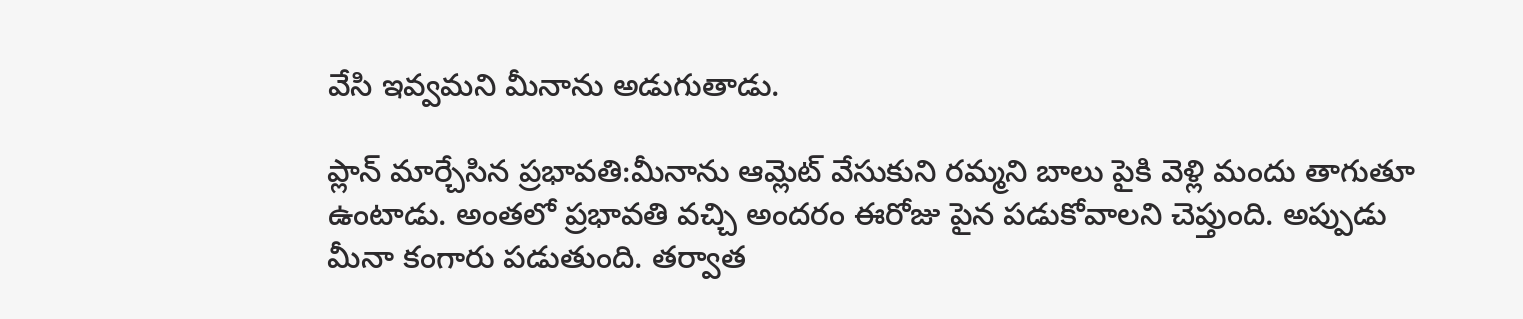వేసి ఇవ్వమని మీనాను అడుగుతాడు.

ప్లాన్ మార్చేసిన ప్రభావతి:మీనాను ఆమ్లెట్ వేసుకుని రమ్మని బాలు పైకి వెళ్లి మందు తాగుతూ ఉంటాడు. అంతలో ప్రభావతి వచ్చి అందరం ఈరోజు పైన పడుకోవాలని చెప్తుంది. అప్పుడు మీనా కంగారు పడుతుంది. తర్వాత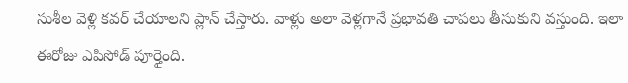సుశీల వెళ్లి కవర్ చేయాలని ప్లాన్ చేస్తారు. వాళ్లు అలా వెళ్లగానే ప్రభావతి చాపలు తీసుకుని వస్తుంది. ఇలా ఈరోజు ఎపిసోడ్ పూర్తైంది.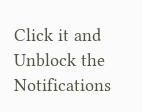Click it and Unblock the Notifications